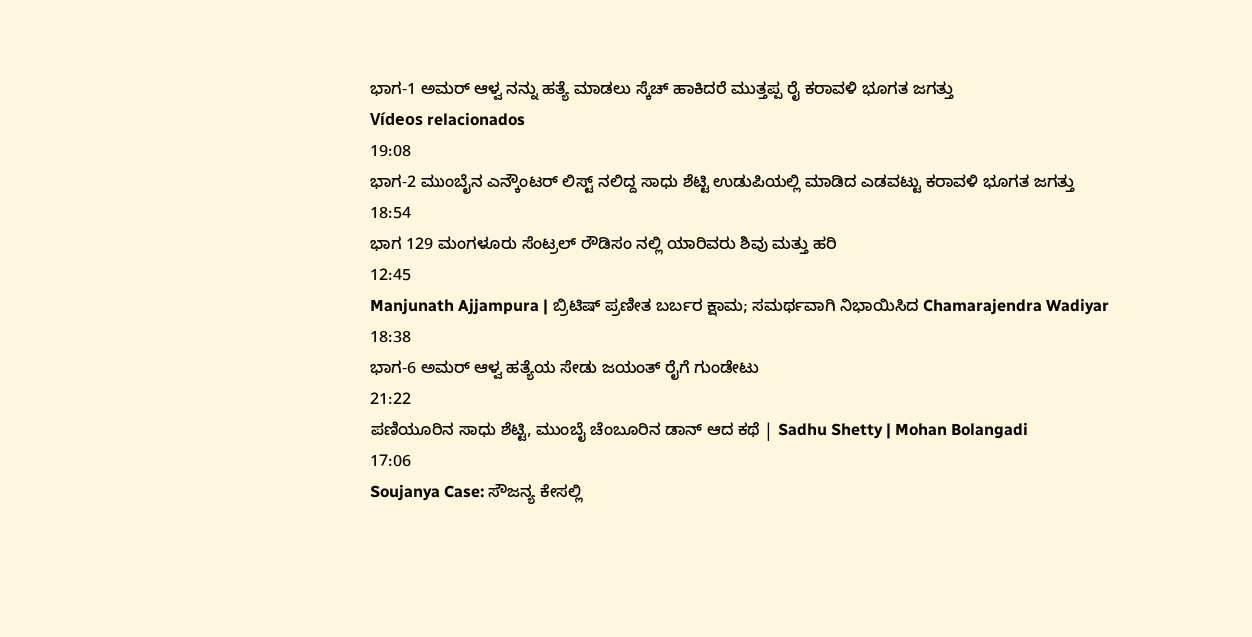ಭಾಗ-1 ಅಮರ್ ಆಳ್ವ ನನ್ನು ಹತ್ಯೆ ಮಾಡಲು ಸ್ಕೆಚ್ ಹಾಕಿದರೆ ಮುತ್ತಪ್ಪ ರೈ ಕರಾವಳಿ ಭೂಗತ ಜಗತ್ತು
Vídeos relacionados
19:08
ಭಾಗ-2 ಮುಂಬೈನ ಎನ್ಕೌಂಟರ್ ಲಿಸ್ಟ್ ನಲಿದ್ದ ಸಾಧು ಶೆಟ್ಟಿ ಉಡುಪಿಯಲ್ಲಿ ಮಾಡಿದ ಎಡವಟ್ಟು ಕರಾವಳಿ ಭೂಗತ ಜಗತ್ತು
18:54
ಭಾಗ 129 ಮಂಗಳೂರು ಸೆಂಟ್ರಲ್ ರೌಡಿಸಂ ನಲ್ಲಿ ಯಾರಿವರು ಶಿವು ಮತ್ತು ಹರಿ
12:45
Manjunath Ajjampura | ಬ್ರಿಟಿಷ್ ಪ್ರಣೀತ ಬರ್ಬರ ಕ್ಷಾಮ; ಸಮರ್ಥವಾಗಿ ನಿಭಾಯಿಸಿದ Chamarajendra Wadiyar
18:38
ಭಾಗ-6 ಅಮರ್ ಆಳ್ವ ಹತ್ಯೆಯ ಸೇಡು ಜಯಂತ್ ರೈಗೆ ಗುಂಡೇಟು
21:22
ಪಣಿಯೂರಿನ ಸಾಧು ಶೆಟ್ಟಿ, ಮುಂಬೈ ಚೆಂಬೂರಿನ ಡಾನ್ ಆದ ಕಥೆ | Sadhu Shetty | Mohan Bolangadi
17:06
Soujanya Case: ಸೌಜನ್ಯ ಕೇಸಲ್ಲಿ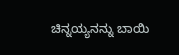ಚಿನ್ನಯ್ಯನನ್ನು ಬಾಯಿ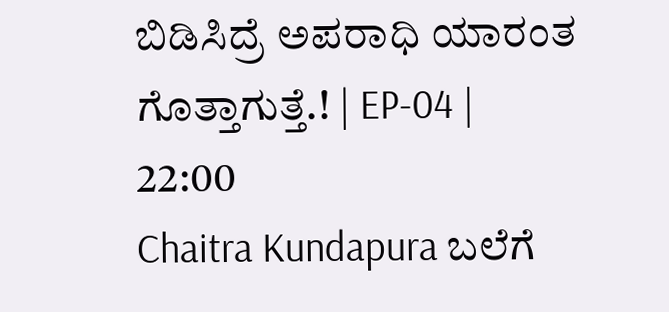ಬಿಡಿಸಿದ್ರೆ ಅಪರಾಧಿ ಯಾರಂತ ಗೊತ್ತಾಗುತ್ತೆ.! | EP-04 |
22:00
Chaitra Kundapura ಬಲೆಗೆ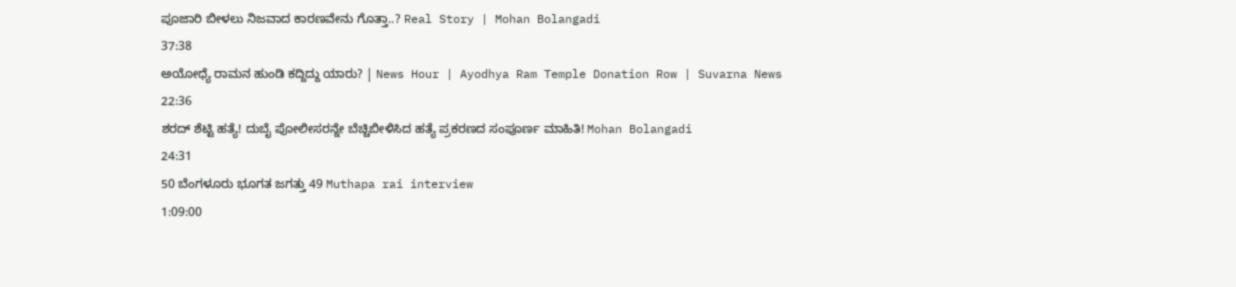ಪೂಜಾರಿ ಬೀಳಲು ನಿಜವಾದ ಕಾರಣವೇನು ಗೊತ್ತಾ..? Real Story | Mohan Bolangadi
37:38
ಅಯೋಧ್ಯೆ ರಾಮನ ಹುಂಡಿ ಕದ್ದಿದ್ದು ಯಾರು? | News Hour | Ayodhya Ram Temple Donation Row | Suvarna News
22:36
ಶರದ್ ಶೆಟ್ಟಿ ಹತ್ಯೆ! ದುಬೈ ಪೋಲೀಸರನ್ನೇ ಬೆಚ್ಚಿಬೀಳಿಸಿದ ಹತ್ಯೆ ಪ್ರಕರಣದ ಸಂಪೂರ್ಣ ಮಾಹಿತಿ! Mohan Bolangadi
24:31
50 ಬೆಂಗಳೂರು ಭೂಗತ ಜಗತ್ತು 49 Muthapa rai interview
1:09:00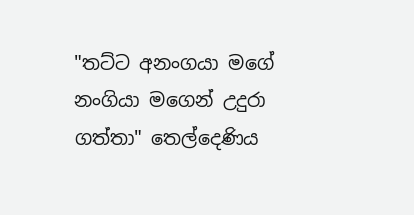"තට්ට අනංගයා මගේ නංගියා මගෙන් උදුරා ගත්තා" තෙල්දෙණිය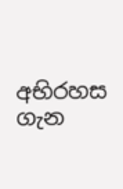අභිරහස ගැන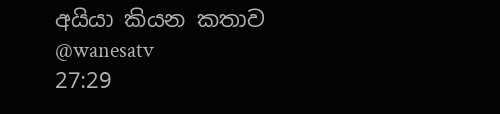අයියා කියන කතාව @wanesatv
27:29